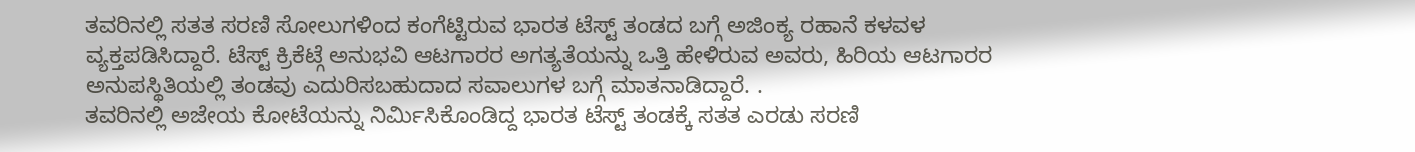ತವರಿನಲ್ಲಿ ಸತತ ಸರಣಿ ಸೋಲುಗಳಿಂದ ಕಂಗೆಟ್ಟಿರುವ ಭಾರತ ಟೆಸ್ಟ್ ತಂಡದ ಬಗ್ಗೆ ಅಜಿಂಕ್ಯ ರಹಾನೆ ಕಳವಳ ವ್ಯಕ್ತಪಡಿಸಿದ್ದಾರೆ. ಟೆಸ್ಟ್ ಕ್ರಿಕೆಟ್ಗೆ ಅನುಭವಿ ಆಟಗಾರರ ಅಗತ್ಯತೆಯನ್ನು ಒತ್ತಿ ಹೇಳಿರುವ ಅವರು, ಹಿರಿಯ ಆಟಗಾರರ ಅನುಪಸ್ಥಿತಿಯಲ್ಲಿ ತಂಡವು ಎದುರಿಸಬಹುದಾದ ಸವಾಲುಗಳ ಬಗ್ಗೆ ಮಾತನಾಡಿದ್ದಾರೆ. .
ತವರಿನಲ್ಲಿ ಅಜೇಯ ಕೋಟೆಯನ್ನು ನಿರ್ಮಿಸಿಕೊಂಡಿದ್ದ ಭಾರತ ಟೆಸ್ಟ್ ತಂಡಕ್ಕೆ ಸತತ ಎರಡು ಸರಣಿ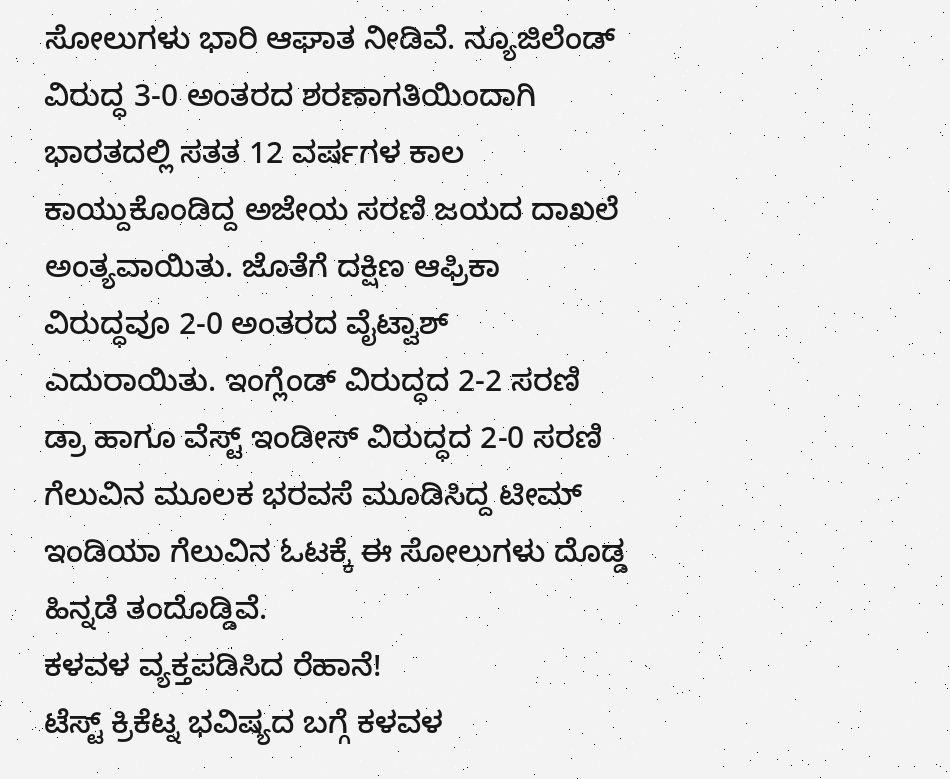ಸೋಲುಗಳು ಭಾರಿ ಆಘಾತ ನೀಡಿವೆ. ನ್ಯೂಜಿಲೆಂಡ್ ವಿರುದ್ಧ 3-0 ಅಂತರದ ಶರಣಾಗತಿಯಿಂದಾಗಿ ಭಾರತದಲ್ಲಿ ಸತತ 12 ವರ್ಷಗಳ ಕಾಲ ಕಾಯ್ದುಕೊಂಡಿದ್ದ ಅಜೇಯ ಸರಣಿ ಜಯದ ದಾಖಲೆ ಅಂತ್ಯವಾಯಿತು. ಜೊತೆಗೆ ದಕ್ಷಿಣ ಆಫ್ರಿಕಾ ವಿರುದ್ಧವೂ 2-0 ಅಂತರದ ವೈಟ್ವಾಶ್ ಎದುರಾಯಿತು. ಇಂಗ್ಲೆಂಡ್ ವಿರುದ್ಧದ 2-2 ಸರಣಿ ಡ್ರಾ ಹಾಗೂ ವೆಸ್ಟ್ ಇಂಡೀಸ್ ವಿರುದ್ಧದ 2-0 ಸರಣಿ ಗೆಲುವಿನ ಮೂಲಕ ಭರವಸೆ ಮೂಡಿಸಿದ್ದ ಟೀಮ್ ಇಂಡಿಯಾ ಗೆಲುವಿನ ಓಟಕ್ಕೆ ಈ ಸೋಲುಗಳು ದೊಡ್ಡ ಹಿನ್ನಡೆ ತಂದೊಡ್ಡಿವೆ.
ಕಳವಳ ವ್ಯಕ್ತಪಡಿಸಿದ ರೆಹಾನೆ!
ಟೆಸ್ಟ್ ಕ್ರಿಕೆಟ್ನ ಭವಿಷ್ಯದ ಬಗ್ಗೆ ಕಳವಳ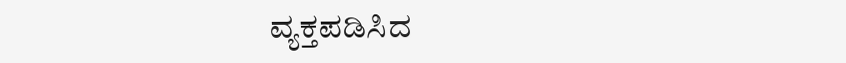ವ್ಯಕ್ತಪಡಿಸಿದ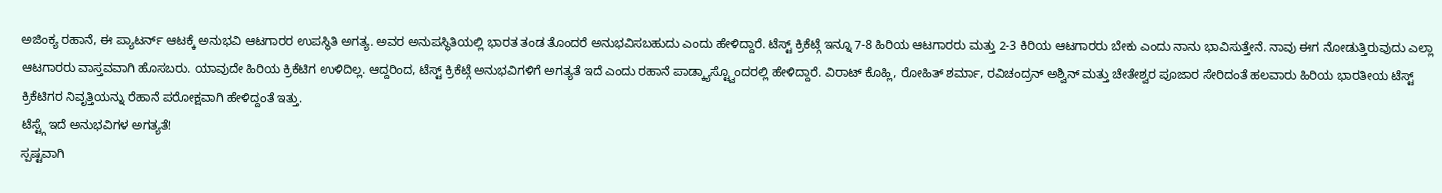ಅಜಿಂಕ್ಯ ರಹಾನೆ, ಈ ಪ್ಯಾಟರ್ನ್ ಆಟಕ್ಕೆ ಅನುಭವಿ ಆಟಗಾರರ ಉಪಸ್ಥಿತಿ ಅಗತ್ಯ. ಅವರ ಅನುಪಸ್ಥಿತಿಯಲ್ಲಿ ಭಾರತ ತಂಡ ತೊಂದರೆ ಅನುಭವಿಸಬಹುದು ಎಂದು ಹೇಳಿದ್ದಾರೆ. ಟೆಸ್ಟ್ ಕ್ರಿಕೆಟ್ಗೆ ಇನ್ನೂ 7-8 ಹಿರಿಯ ಆಟಗಾರರು ಮತ್ತು 2-3 ಕಿರಿಯ ಆಟಗಾರರು ಬೇಕು ಎಂದು ನಾನು ಭಾವಿಸುತ್ತೇನೆ. ನಾವು ಈಗ ನೋಡುತ್ತಿರುವುದು ಎಲ್ಲಾ ಆಟಗಾರರು ವಾಸ್ತವವಾಗಿ ಹೊಸಬರು. ಯಾವುದೇ ಹಿರಿಯ ಕ್ರಿಕೆಟಿಗ ಉಳಿದಿಲ್ಲ. ಆದ್ದರಿಂದ, ಟೆಸ್ಟ್ ಕ್ರಿಕೆಟ್ಗೆ ಅನುಭವಿಗಳಿಗೆ ಅಗತ್ಯತೆ ಇದೆ ಎಂದು ರಹಾನೆ ಪಾಡ್ಕ್ಯಾಸ್ಟ್ವೊಂದರಲ್ಲಿ ಹೇಳಿದ್ದಾರೆ. ವಿರಾಟ್ ಕೊಹ್ಲಿ, ರೋಹಿತ್ ಶರ್ಮಾ, ರವಿಚಂದ್ರನ್ ಅಶ್ವಿನ್ ಮತ್ತು ಚೇತೇಶ್ವರ ಪೂಜಾರ ಸೇರಿದಂತೆ ಹಲವಾರು ಹಿರಿಯ ಭಾರತೀಯ ಟೆಸ್ಟ್ ಕ್ರಿಕೆಟಿಗರ ನಿವೃತ್ತಿಯನ್ನು ರೆಹಾನೆ ಪರೋಕ್ಷವಾಗಿ ಹೇಳಿದ್ದಂತೆ ಇತ್ತು.
ಟೆಸ್ಟ್ಗೆ ಇದೆ ಅನುಭವಿಗಳ ಅಗತ್ಯತೆ!
ಸ್ಪಷ್ಟವಾಗಿ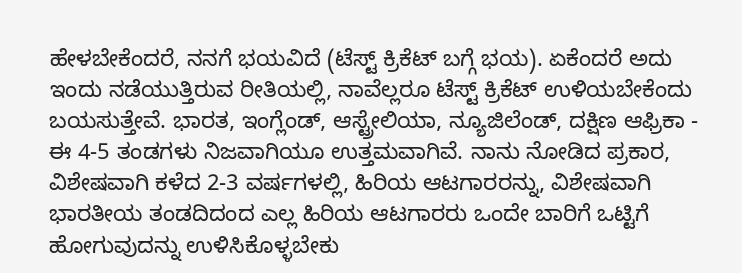ಹೇಳಬೇಕೆಂದರೆ, ನನಗೆ ಭಯವಿದೆ (ಟೆಸ್ಟ್ ಕ್ರಿಕೆಟ್ ಬಗ್ಗೆ ಭಯ). ಏಕೆಂದರೆ ಅದು ಇಂದು ನಡೆಯುತ್ತಿರುವ ರೀತಿಯಲ್ಲಿ, ನಾವೆಲ್ಲರೂ ಟೆಸ್ಟ್ ಕ್ರಿಕೆಟ್ ಉಳಿಯಬೇಕೆಂದು ಬಯಸುತ್ತೇವೆ. ಭಾರತ, ಇಂಗ್ಲೆಂಡ್, ಆಸ್ಟ್ರೇಲಿಯಾ, ನ್ಯೂಜಿಲೆಂಡ್, ದಕ್ಷಿಣ ಆಫ್ರಿಕಾ - ಈ 4-5 ತಂಡಗಳು ನಿಜವಾಗಿಯೂ ಉತ್ತಮವಾಗಿವೆ. ನಾನು ನೋಡಿದ ಪ್ರಕಾರ, ವಿಶೇಷವಾಗಿ ಕಳೆದ 2-3 ವರ್ಷಗಳಲ್ಲಿ, ಹಿರಿಯ ಆಟಗಾರರನ್ನು, ವಿಶೇಷವಾಗಿ ಭಾರತೀಯ ತಂಡದಿದಂದ ಎಲ್ಲ ಹಿರಿಯ ಆಟಗಾರರು ಒಂದೇ ಬಾರಿಗೆ ಒಟ್ಟಿಗೆ ಹೋಗುವುದನ್ನು ಉಳಿಸಿಕೊಳ್ಳಬೇಕು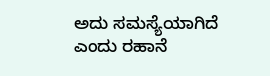ಅದು ಸಮಸ್ಯೆಯಾಗಿದೆ ಎಂದು ರಹಾನೆ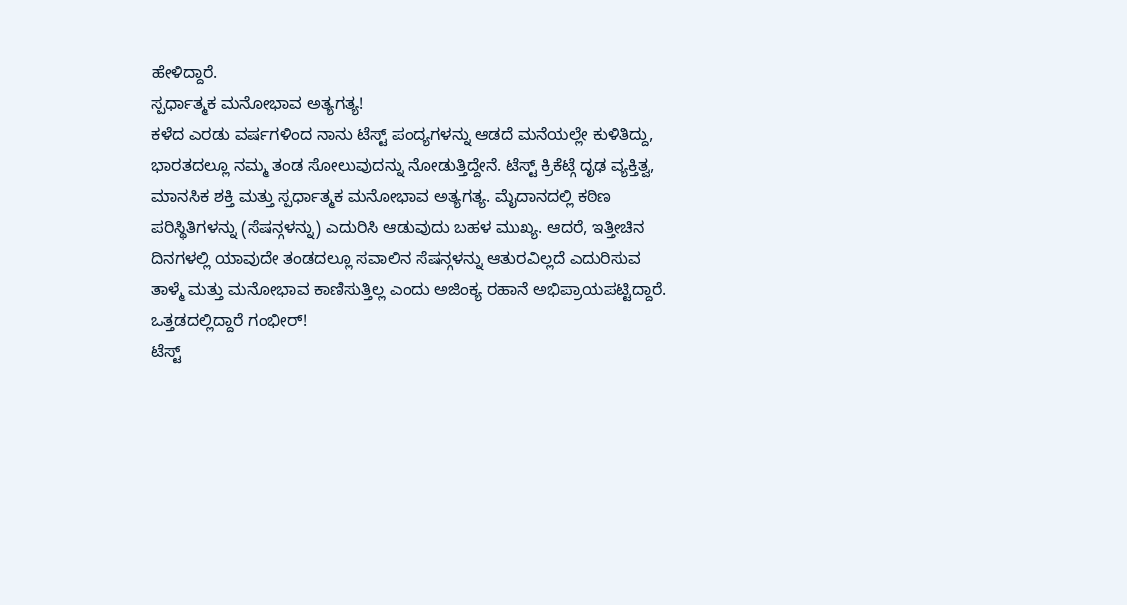ಹೇಳಿದ್ದಾರೆ.
ಸ್ಪರ್ಧಾತ್ಮಕ ಮನೋಭಾವ ಅತ್ಯಗತ್ಯ!
ಕಳೆದ ಎರಡು ವರ್ಷಗಳಿಂದ ನಾನು ಟೆಸ್ಟ್ ಪಂದ್ಯಗಳನ್ನು ಆಡದೆ ಮನೆಯಲ್ಲೇ ಕುಳಿತಿದ್ದು, ಭಾರತದಲ್ಲೂ ನಮ್ಮ ತಂಡ ಸೋಲುವುದನ್ನು ನೋಡುತ್ತಿದ್ದೇನೆ. ಟೆಸ್ಟ್ ಕ್ರಿಕೆಟ್ಗೆ ದೃಢ ವ್ಯಕ್ತಿತ್ವ, ಮಾನಸಿಕ ಶಕ್ತಿ ಮತ್ತು ಸ್ಪರ್ಧಾತ್ಮಕ ಮನೋಭಾವ ಅತ್ಯಗತ್ಯ. ಮೈದಾನದಲ್ಲಿ ಕಠಿಣ ಪರಿಸ್ಥಿತಿಗಳನ್ನು (ಸೆಷನ್ಗಳನ್ನು) ಎದುರಿಸಿ ಆಡುವುದು ಬಹಳ ಮುಖ್ಯ. ಆದರೆ, ಇತ್ತೀಚಿನ ದಿನಗಳಲ್ಲಿ ಯಾವುದೇ ತಂಡದಲ್ಲೂ ಸವಾಲಿನ ಸೆಷನ್ಗಳನ್ನು ಆತುರವಿಲ್ಲದೆ ಎದುರಿಸುವ ತಾಳ್ಮೆ ಮತ್ತು ಮನೋಭಾವ ಕಾಣಿಸುತ್ತಿಲ್ಲ ಎಂದು ಅಜಿಂಕ್ಯ ರಹಾನೆ ಅಭಿಪ್ರಾಯಪಟ್ಟಿದ್ದಾರೆ.
ಒತ್ತಡದಲ್ಲಿದ್ದಾರೆ ಗಂಭೀರ್!
ಟೆಸ್ಟ್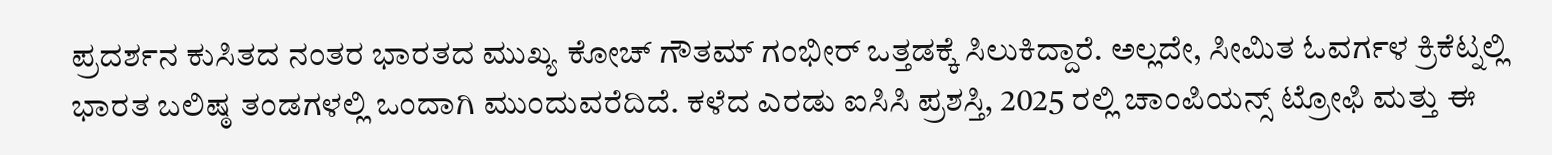ಪ್ರದರ್ಶನ ಕುಸಿತದ ನಂತರ ಭಾರತದ ಮುಖ್ಯ ಕೋಚ್ ಗೌತಮ್ ಗಂಭೀರ್ ಒತ್ತಡಕ್ಕೆ ಸಿಲುಕಿದ್ದಾರೆ. ಅಲ್ಲದೇ, ಸೀಮಿತ ಓವರ್ಗಳ ಕ್ರಿಕೆಟ್ನಲ್ಲಿ ಭಾರತ ಬಲಿಷ್ಠ ತಂಡಗಳಲ್ಲಿ ಒಂದಾಗಿ ಮುಂದುವರೆದಿದೆ. ಕಳೆದ ಎರಡು ಐಸಿಸಿ ಪ್ರಶಸ್ತಿ, 2025 ರಲ್ಲಿ ಚಾಂಪಿಯನ್ಸ್ ಟ್ರೋಫಿ ಮತ್ತು ಈ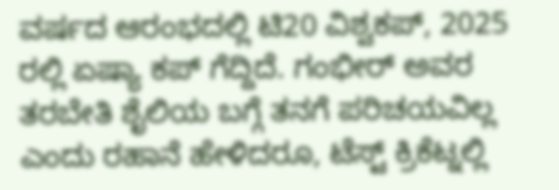ವರ್ಷದ ಆರಂಭದಲ್ಲಿ ಟಿ20 ವಿಶ್ವಕಪ್, 2025 ರಲ್ಲಿ ಏಷ್ಯಾ ಕಪ್ ಗೆದ್ದಿದೆ. ಗಂಭೀರ್ ಅವರ ತರಬೇತಿ ಶೈಲಿಯ ಬಗ್ಗೆ ತನಗೆ ಪರಿಚಯವಿಲ್ಲ ಎಂದು ರಹಾನೆ ಹೇಳಿದರೂ, ಟೆಸ್ಟ್ ಕ್ರಿಕೆಟ್ನಲ್ಲಿ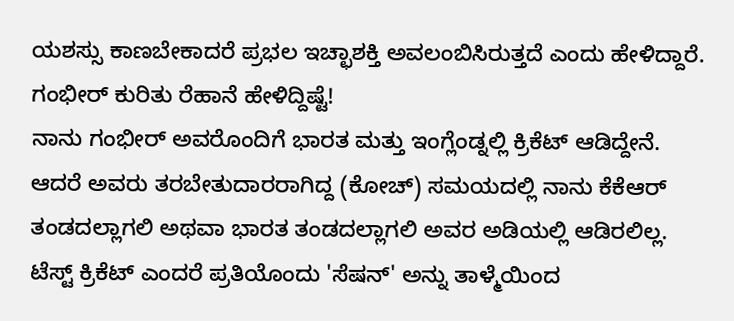ಯಶಸ್ಸು ಕಾಣಬೇಕಾದರೆ ಪ್ರಭಲ ಇಚ್ಛಾಶಕ್ತಿ ಅವಲಂಬಿಸಿರುತ್ತದೆ ಎಂದು ಹೇಳಿದ್ದಾರೆ.
ಗಂಭೀರ್ ಕುರಿತು ರೆಹಾನೆ ಹೇಳಿದ್ದಿಷ್ಟೆ!
ನಾನು ಗಂಭೀರ್ ಅವರೊಂದಿಗೆ ಭಾರತ ಮತ್ತು ಇಂಗ್ಲೆಂಡ್ನಲ್ಲಿ ಕ್ರಿಕೆಟ್ ಆಡಿದ್ದೇನೆ. ಆದರೆ ಅವರು ತರಬೇತುದಾರರಾಗಿದ್ದ (ಕೋಚ್) ಸಮಯದಲ್ಲಿ ನಾನು ಕೆಕೆಆರ್ ತಂಡದಲ್ಲಾಗಲಿ ಅಥವಾ ಭಾರತ ತಂಡದಲ್ಲಾಗಲಿ ಅವರ ಅಡಿಯಲ್ಲಿ ಆಡಿರಲಿಲ್ಲ. ಟೆಸ್ಟ್ ಕ್ರಿಕೆಟ್ ಎಂದರೆ ಪ್ರತಿಯೊಂದು 'ಸೆಷನ್' ಅನ್ನು ತಾಳ್ಮೆಯಿಂದ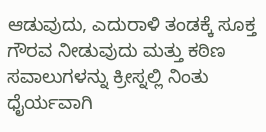ಆಡುವುದು, ಎದುರಾಳಿ ತಂಡಕ್ಕೆ ಸೂಕ್ತ ಗೌರವ ನೀಡುವುದು ಮತ್ತು ಕಠಿಣ ಸವಾಲುಗಳನ್ನು ಕ್ರೀಸ್ನಲ್ಲಿ ನಿಂತು ಧೈರ್ಯವಾಗಿ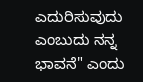ಎದುರಿಸುವುದು ಎಂಬುದು ನನ್ನ ಭಾವನೆ" ಎಂದು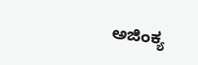ಅಜಿಂಕ್ಯ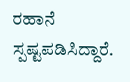ರಹಾನೆ ಸ್ಪಷ್ಟಪಡಿಸಿದ್ದಾರೆ.